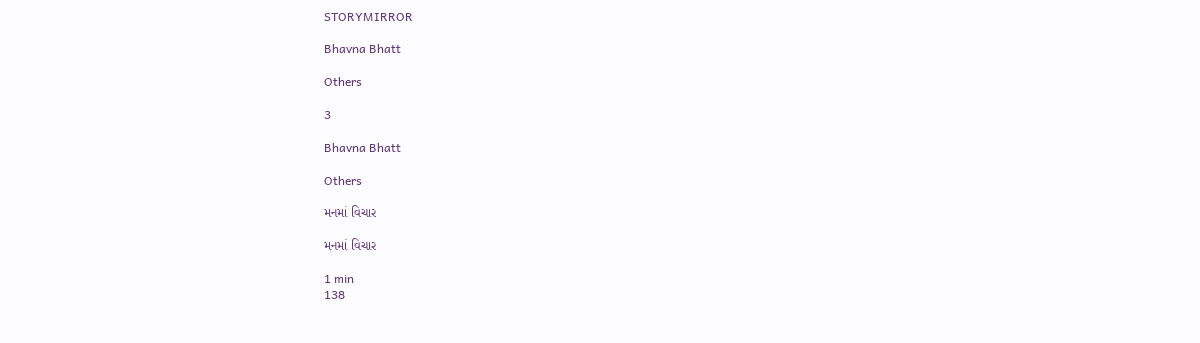STORYMIRROR

Bhavna Bhatt

Others

3

Bhavna Bhatt

Others

મનમાં વિચાર

મનમાં વિચાર

1 min
138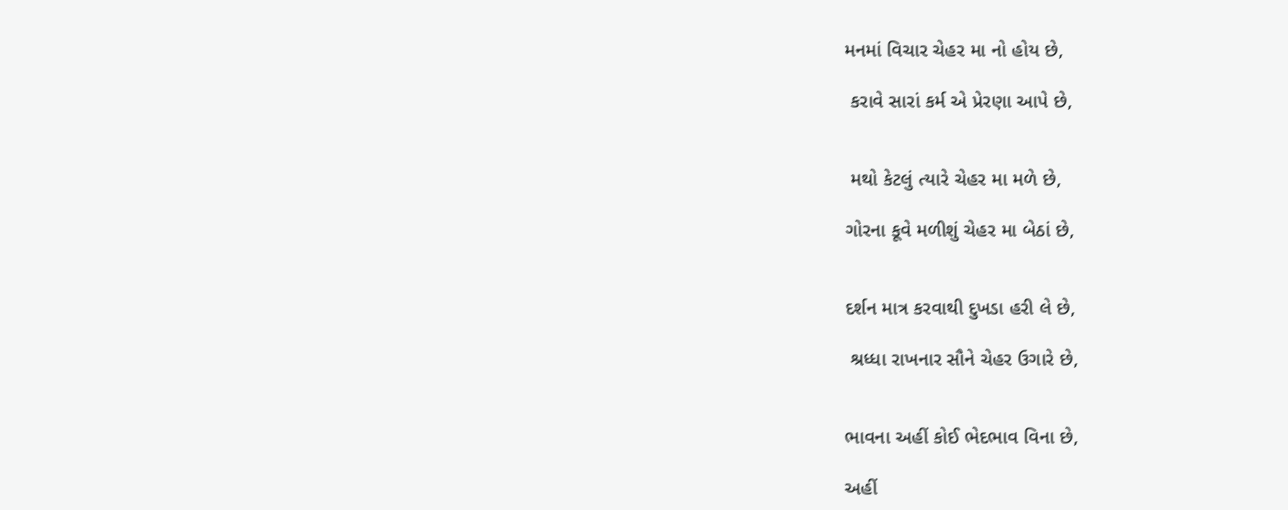મનમાં વિચાર ચેહર મા નો હોય છે,

 કરાવે સારાં કર્મ એ પ્રેરણા આપે છે,


 મથો કેટલું ત્યારે ચેહર મા મળે છે,

ગોરના કૂવે મળીશું ચેહર મા બેઠાં છે,


દર્શન માત્ર કરવાથી દુખડા હરી લે છે,

 શ્રધ્ધા રાખનાર સૌને ચેહર ઉગારે છે,


ભાવના અહીં કોઈ ભેદભાવ વિના છે,

અહીં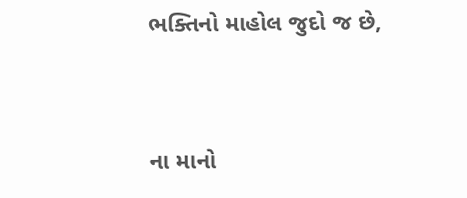ભક્તિનો માહોલ જુદો જ છે,


ના માનો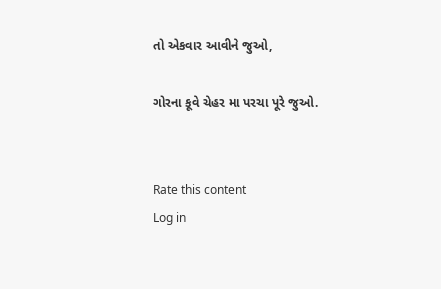તો એકવાર આવીને જુઓ,

ગોરના કૂવે ચેહર મા પરચા પૂરે જુઓ.


Rate this content
Log in